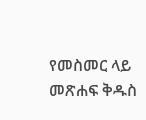የመስመር ላይ መጽሐፍ ቅዱስ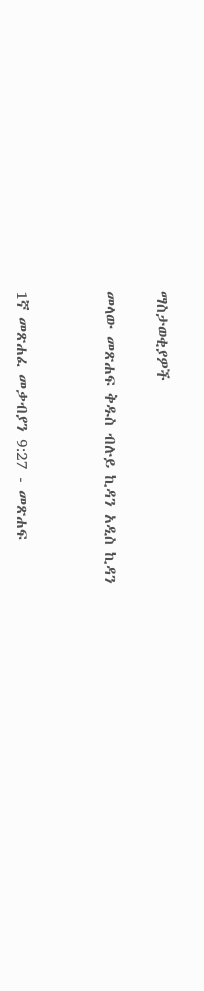ማስታወቂያዎች


መላው መጽሐፍ ቅዱስ ብሉይ ኪዳን አዲስ ኪዳን




1ኛ መጽሐፈ መቃብያን 9:27 - መጽሐፍ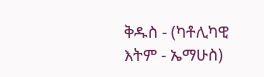ቅዱስ - (ካቶሊካዊ እትም - ኤማሁስ)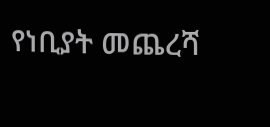የነቢያት መጨረሻ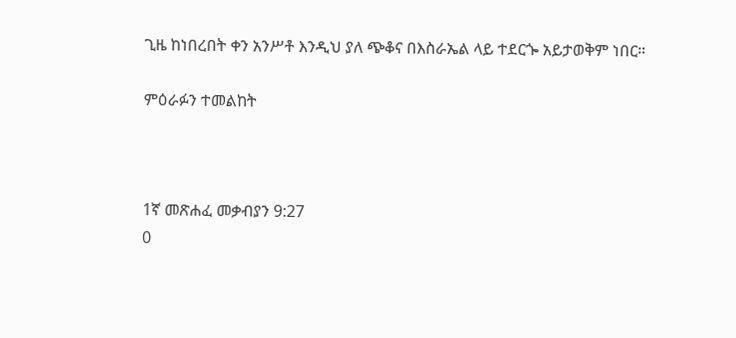ጊዜ ከነበረበት ቀን አንሥቶ እንዲህ ያለ ጭቆና በእስራኤል ላይ ተደርጐ አይታወቅም ነበር።

ምዕራፉን ተመልከት



1ኛ መጽሐፈ መቃብያን 9:27
0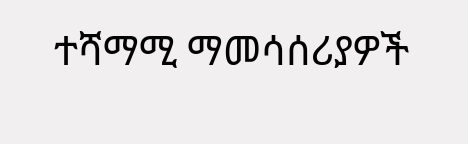ተሻማሚ ማመሳሰሪያዎች